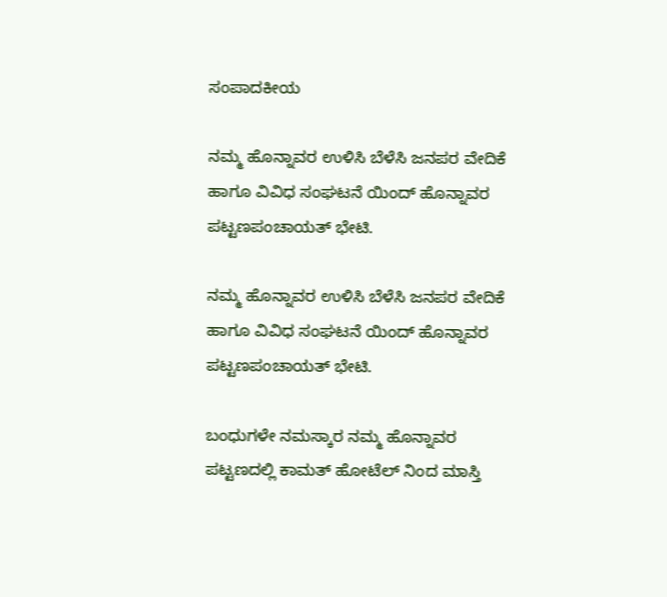ಸಂಪಾದಕೀಯ

ನಮ್ಮ ಹೊನ್ನಾವರ ಉಳಿಸಿ ಬೆಳೆಸಿ ಜನಪರ ವೇದಿಕೆ ಹಾಗೂ ವಿವಿಧ ಸಂಘಟನೆ ಯಿಂದ್ ಹೊನ್ನಾವರ ಪಟ್ಟಣಪಂಚಾಯತ್ ಭೇಟಿ.

ನಮ್ಮ ಹೊನ್ನಾವರ ಉಳಿಸಿ ಬೆಳೆಸಿ ಜನಪರ ವೇದಿಕೆ ಹಾಗೂ ವಿವಿಧ ಸಂಘಟನೆ ಯಿಂದ್ ಹೊನ್ನಾವರ ಪಟ್ಟಣಪಂಚಾಯತ್ ಭೇಟಿ.

ಬಂಧುಗಳೇ ನಮಸ್ಕಾರ ನಮ್ಮ ಹೊನ್ನಾವರ ಪಟ್ಟಣದಲ್ಲಿ ಕಾಮತ್ ಹೋಟೆಲ್ ನಿಂದ ಮಾಸ್ತಿ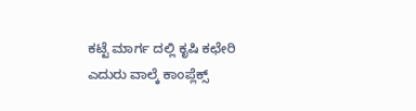ಕಟ್ಟೆ ಮಾರ್ಗ ದಲ್ಲಿ ಕೃಷಿ ಕಛೇರಿ ಎದುರು ವಾಲ್ಕೆ ಕಾಂಪ್ಲೆಕ್ಸ್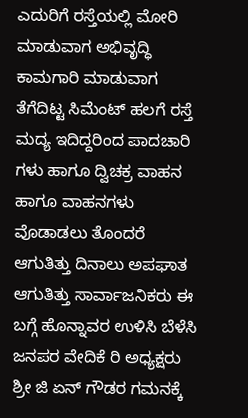ಎದುರಿಗೆ ರಸ್ತೆಯಲ್ಲಿ ಮೋರಿ ಮಾಡುವಾಗ ಅಭಿವೃದ್ಧಿ ಕಾಮಗಾರಿ ಮಾಡುವಾಗ ತೆಗೆದಿಟ್ಟ ಸಿಮೆಂಟ್ ಹಲಗೆ ರಸ್ತೆ ಮದ್ಯ ಇದಿದ್ದರಿಂದ ಪಾದಚಾರಿ ಗಳು ಹಾಗೂ ದ್ವಿಚಕ್ರ ವಾಹನ ಹಾಗೂ ವಾಹನಗಳು ವೊಡಾಡಲು ತೊಂದರೆ ಆಗುತಿತ್ತು ದಿನಾಲು ಅಪಘಾತ ಆಗುತಿತ್ತು ಸಾರ್ವಾಜನಿಕರು ಈ ಬಗ್ಗೆ ಹೊನ್ನಾವರ ಉಳಿಸಿ ಬೆಳೆಸಿ ಜನಪರ ವೇದಿಕೆ ರಿ ಅಧ್ಯಕ್ಷರು ಶ್ರೀ ಜಿ ಏನ್ ಗೌಡರ ಗಮನಕ್ಕೆ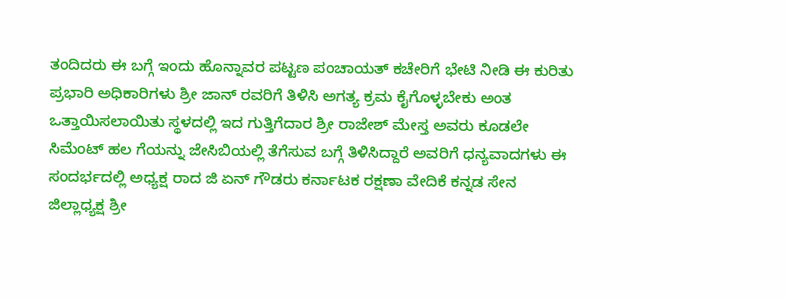ತಂದಿದರು ಈ ಬಗ್ಗೆ ಇಂದು ಹೊನ್ನಾವರ ಪಟ್ಟಣ ಪಂಚಾಯತ್ ಕಚೇರಿಗೆ ಭೇಟಿ ನೀಡಿ ಈ ಕುರಿತು ಪ್ರಭಾರಿ ಅಧಿಕಾರಿಗಳು ಶ್ರೀ ಜಾನ್ ರವರಿಗೆ ತಿಳಿಸಿ ಅಗತ್ಯ ಕ್ರಮ ಕೈಗೊಳ್ಳಬೇಕು ಅಂತ ಒತ್ತಾಯಿಸಲಾಯಿತು ಸ್ಥಳದಲ್ಲಿ ಇದ ಗುತ್ತಿಗೆದಾರ ಶ್ರೀ ರಾಜೇಶ್ ಮೇಸ್ತ ಅವರು ಕೂಡಲೇ ಸಿಮೆಂಟ್ ಹಲ ಗೆಯನ್ನು ಜೇಸಿಬಿಯಲ್ಲಿ ತೆಗೆಸುವ ಬಗ್ಗೆ ತಿಳಿಸಿದ್ದಾರೆ ಅವರಿಗೆ ಧನ್ಯವಾದಗಳು ಈ ಸಂದರ್ಭದಲ್ಲಿ ಅಧ್ಯಕ್ಷ ರಾದ ಜಿ ಏನ್ ಗೌಡರು ಕರ್ನಾಟಕ ರಕ್ಷಣಾ ವೇದಿಕೆ ಕನ್ನಡ ಸೇನ ಜಿಲ್ಲಾಧ್ಯಕ್ಷ ಶ್ರೀ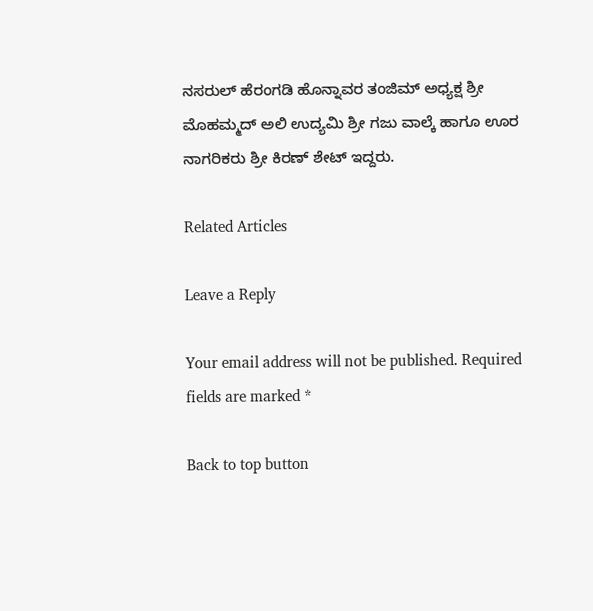ನಸರುಲ್ ಹೆರಂಗಡಿ ಹೊನ್ನಾವರ ತಂಜಿಮ್ ಅಧ್ಯಕ್ಷ ಶ್ರೀ ಮೊಹಮ್ಮದ್ ಅಲಿ ಉದ್ಯಮಿ ಶ್ರೀ ಗಜು ವಾಲ್ಕೆ ಹಾಗೂ ಊರ ನಾಗರಿಕರು ಶ್ರೀ ಕಿರಣ್ ಶೇಟ್ ಇದ್ದರು.

Related Articles

Leave a Reply

Your email address will not be published. Required fields are marked *

Back to top button